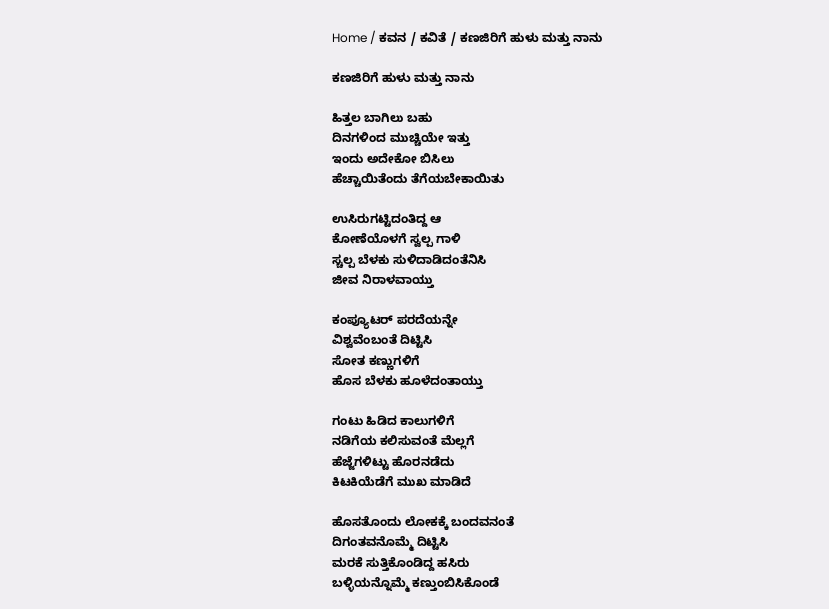Home / ಕವನ / ಕವಿತೆ / ಕಣಜಿರಿಗೆ ಹುಳು ಮತ್ತು ನಾನು

ಕಣಜಿರಿಗೆ ಹುಳು ಮತ್ತು ನಾನು

ಹಿತ್ತಲ ಬಾಗಿಲು ಬಹು
ದಿನಗಳಿಂದ ಮುಚ್ಚಿಯೇ ಇತ್ತು
ಇಂದು ಅದೇಕೋ ಬಿಸಿಲು
ಹೆಚ್ಚಾಯಿತೆಂದು ತೆಗೆಯಬೇಕಾಯಿತು

ಉಸಿರುಗಟ್ಟಿದಂತಿದ್ದ ಆ
ಕೋಣೆಯೊಳಗೆ ಸ್ವಲ್ಪ ಗಾಳಿ
ಸ್ಚಲ್ಪ ಬೆಳಕು ಸುಳಿದಾಡಿದಂತೆನಿಸಿ
ಜೀವ ನಿರಾಳವಾಯ್ತು

ಕಂಪ್ಯೂಟರ್ ಪರದೆಯನ್ನೇ
ವಿಶ್ವವೆಂಬಂತೆ ದಿಟ್ಟಿಸಿ
ಸೋತ ಕಣ್ಣುಗಳಿಗೆ
ಹೊಸ ಬೆಳಕು ಹೂಳೆದಂತಾಯ್ತು

ಗಂಟು ಹಿಡಿದ ಕಾಲುಗಳಿಗೆ
ನಡಿಗೆಯ ಕಲಿಸುವಂತೆ ಮೆಲ್ಲಗೆ
ಹೆಜ್ಜೆಗಳಿಟ್ಟು ಹೊರನಡೆದು
ಕಿಟಕಿಯೆಡೆಗೆ ಮುಖ ಮಾಡಿದೆ

ಹೊಸತೊಂದು ಲೋಕಕ್ಕೆ ಬಂದವನಂತೆ
ದಿಗಂತವನೊಮ್ಮೆ ದಿಟ್ಟಿಸಿ
ಮರಕೆ ಸುತ್ತಿಕೊಂಡಿದ್ದ ಹಸಿರು
ಬಳ್ಳಿಯನ್ನೊಮ್ಮೆ ಕಣ್ತುಂಬಿಸಿಕೊಂಡೆ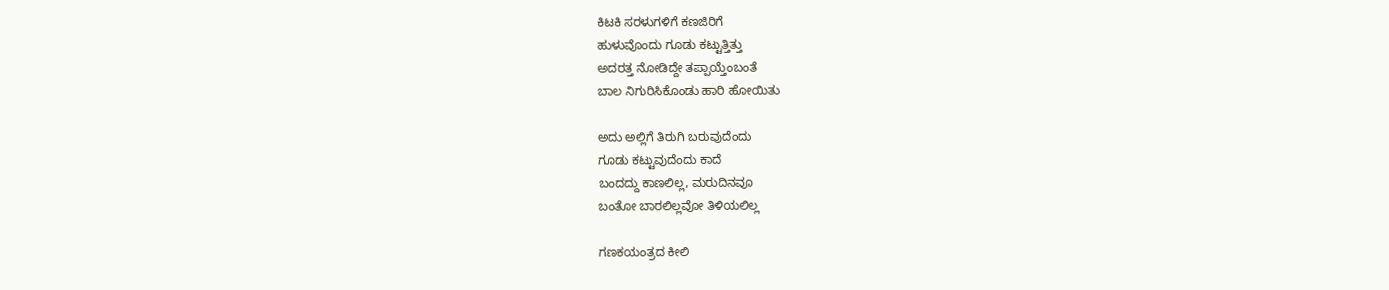ಕಿಟಕಿ ಸರಳುಗಳಿಗೆ ಕಣಜಿರಿಗೆ
ಹುಳುವೊಂದು ಗೂಡು ಕಟ್ಟುತ್ತಿತ್ತು
ಅದರತ್ತ ನೋಡಿದ್ದೇ ತಪ್ಪಾಯ್ತೆಂಬಂತೆ
ಬಾಲ ನಿಗುರಿಸಿಕೊಂಡು ಹಾರಿ ಹೋಯಿತು

ಅದು ಅಲ್ಲಿಗೆ ತಿರುಗಿ ಬರುವುದೆಂದು
ಗೂಡು ಕಟ್ಟುವುದೆಂದು ಕಾದೆ
ಬಂದದ್ದು ಕಾಣಲಿಲ್ಲ, ಮರುದಿನವೂ
ಬಂತೋ ಬಾರಲಿಲ್ಲವೋ ತಿಳಿಯಲಿಲ್ಲ

ಗಣಕಯಂತ್ರದ ಕೀಲಿ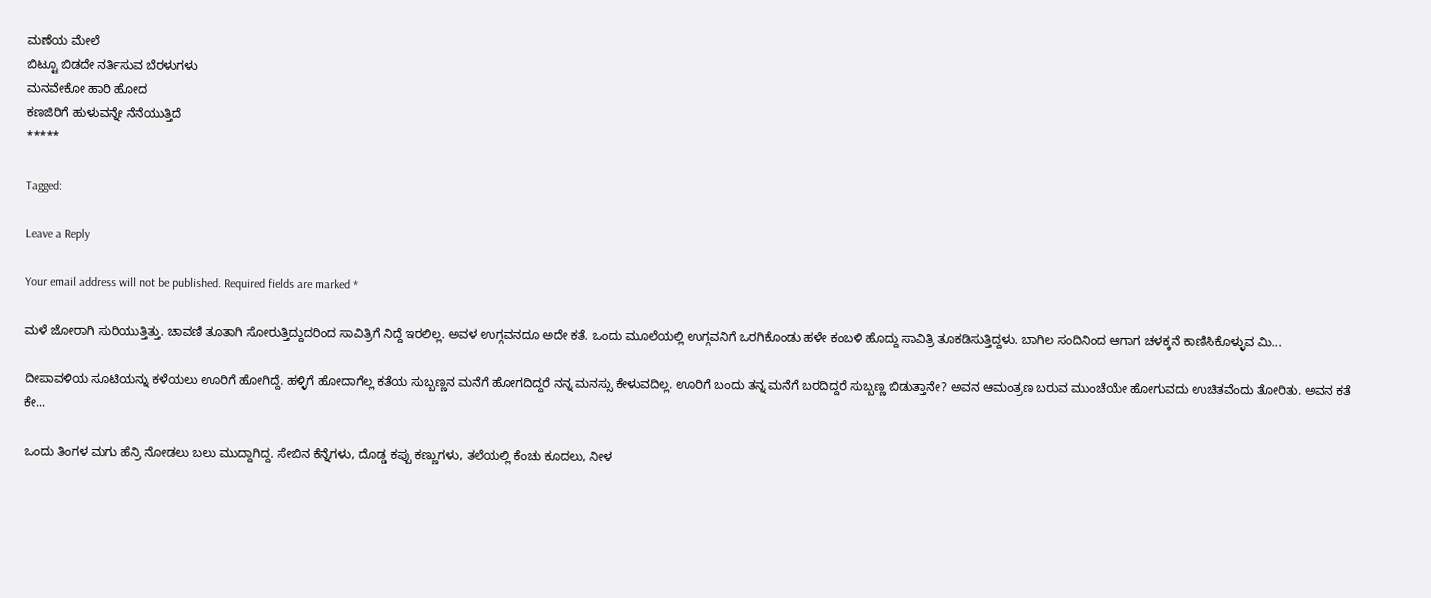ಮಣೆಯ ಮೇಲೆ
ಬಿಟ್ಟೂ ಬಿಡದೇ ನರ್ತಿಸುವ ಬೆರಳುಗಳು
ಮನವೇಕೋ ಹಾರಿ ಹೋದ
ಕಣಜಿರಿಗೆ ಹುಳುವನ್ನೇ ನೆನೆಯುತ್ತಿದೆ
*****

Tagged:

Leave a Reply

Your email address will not be published. Required fields are marked *

ಮಳೆ ಜೋರಾಗಿ ಸುರಿಯುತ್ತಿತ್ತು. ಚಾವಣಿ ತೂತಾಗಿ ಸೋರುತ್ತಿದ್ದುದರಿಂದ ಸಾವಿತ್ರಿಗೆ ನಿದ್ದೆ ಇರಲಿಲ್ಲ. ಅವಳ ಉಗ್ಗವನದೂ ಅದೇ ಕತೆ. ಒಂದು ಮೂಲೆಯಲ್ಲಿ ಉಗ್ಗವನಿಗೆ ಒರಗಿಕೊಂಡು ಹಳೇ ಕಂಬಳಿ ಹೊದ್ದು ಸಾವಿತ್ರಿ ತೂಕಡಿಸುತ್ತಿದ್ದಳು. ಬಾಗಿಲ ಸಂದಿನಿಂದ ಆಗಾಗ ಚಳಕ್ಕನೆ ಕಾಣಿಸಿಕೊಳ್ಳುವ ಮಿ...

ದೀಪಾವಳಿಯ ಸೂಟಿಯನ್ನು ಕಳೆಯಲು ಊರಿಗೆ ಹೋಗಿದ್ದೆ. ಹಳ್ಳಿಗೆ ಹೋದಾಗೆಲ್ಲ ಕತೆಯ ಸುಬ್ಬಣ್ಣನ ಮನೆಗೆ ಹೋಗದಿದ್ದರೆ ನನ್ನ ಮನಸ್ಸು ಕೇಳುವದಿಲ್ಲ. ಊರಿಗೆ ಬಂದು ತನ್ನ ಮನೆಗೆ ಬರದಿದ್ದರೆ ಸುಬ್ಬಣ್ಣ ಬಿಡುತ್ತಾನೇ? ಅವನ ಆಮಂತ್ರಣ ಬರುವ ಮುಂಚೆಯೇ ಹೋಗುವದು ಉಚಿತವೆಂದು ತೋರಿತು. ಅವನ ಕತೆ ಕೇ...

ಒಂದು ತಿಂಗಳ ಮಗು ಹೆನ್ರಿ ನೋಡಲು ಬಲು ಮುದ್ದಾಗಿದ್ದ. ಸೇಬಿನ ಕೆನ್ನೆಗಳು, ದೊಡ್ಡ ಕಪ್ಪು ಕಣ್ಣುಗಳು, ತಲೆಯಲ್ಲಿ ಕೆಂಚು ಕೂದಲು, ನೀಳ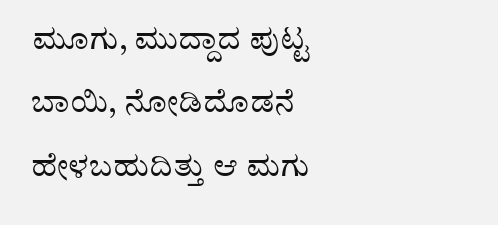ಮೂಗು, ಮುದ್ದಾದ ಪುಟ್ಟ ಬಾಯಿ, ನೋಡಿದೊಡನೆ ಹೇಳಬಹುದಿತ್ತು ಆ ಮಗು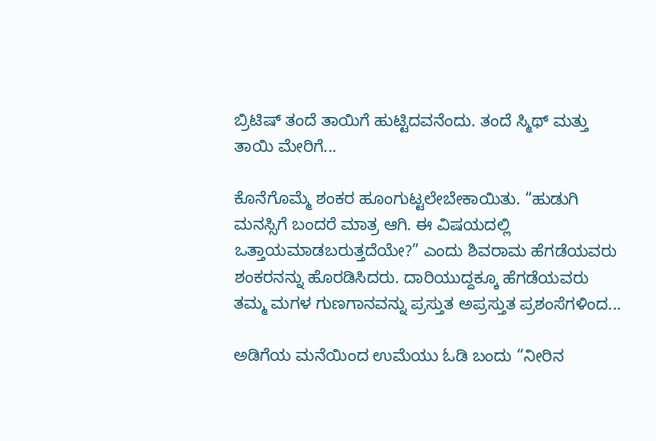ಬ್ರಿಟಿಷ್ ತಂದೆ ತಾಯಿಗೆ ಹುಟ್ಟಿದವನೆಂದು. ತಂದೆ ಸ್ಮಿಥ್ ಮತ್ತು ತಾಯಿ ಮೇರಿಗೆ...

ಕೊನೆಗೊಮ್ಮೆ ಶಂಕರ ಹೂಂಗುಟ್ಟಲೇಬೇಕಾಯಿತು. “ಹುಡುಗಿ ಮನಸ್ಸಿಗೆ ಬಂದರೆ ಮಾತ್ರ ಆಗಿ. ಈ ವಿಷಯದಲ್ಲಿ ಒತ್ತಾಯಮಾಡಬರುತ್ತದೆಯೇ?” ಎಂದು ಶಿವರಾಮ ಹೆಗಡೆಯವರು ಶಂಕರನನ್ನು ಹೊರಡಿಸಿದರು. ದಾರಿಯುದ್ದಕ್ಕೂ ಹೆಗಡೆಯವರು ತಮ್ಮ ಮಗಳ ಗುಣಗಾನವನ್ನು ಪ್ರಸ್ತುತ ಅಪ್ರಸ್ತುತ ಪ್ರಶಂಸೆಗಳಿಂದ...

ಅಡಿಗೆಯ ಮನೆಯಿಂದ ಉಮೆಯು ಓಡಿ ಬಂದು “ನೀರಿನ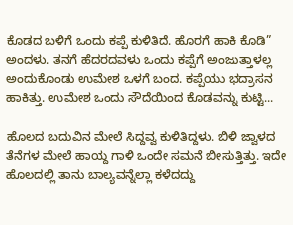ಕೊಡದ ಬಳಿಗೆ ಒಂದು ಕಪ್ಪೆ ಕುಳಿತಿದೆ. ಹೊರಗೆ ಹಾಕಿ ಕೊಡಿ” ಅಂದಳು. ತನಗೆ ಹೆದರದವಳು ಒಂದು ಕಪ್ಪೆಗೆ ಅಂಜುತ್ತಾಳಲ್ಲ ಅಂದುಕೊಂಡು ಉಮೇಶ ಒಳಗೆ ಬಂದ. ಕಪ್ಪೆಯು ಭದ್ರಾಸನ ಹಾಕಿತ್ತು. ಉಮೇಶ ಒಂದು ಸೌದೆಯಿಂದ ಕೊಡವನ್ನು ಕುಟ್ಟಿ...

ಹೊಲದ ಬದುವಿನ ಮೇಲೆ ಸಿದ್ದವ್ವ ಕುಳಿತಿದ್ದಳು. ಬಿಳಿ ಜ್ವಾಳದ ತೆನೆಗಳ ಮೇಲೆ ಹಾಯ್ದ ಗಾಳಿ ಒಂದೇ ಸಮನೆ ಬೀಸುತ್ತಿತ್ತು. ಇದೇ ಹೊಲದಲ್ಲಿ ತಾನು ಬಾಲ್ಯವನ್ನೆಲ್ಲಾ ಕಳೆದದ್ದು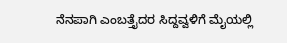ನೆನಪಾಗಿ ಎಂಬತ್ತೈದರ ಸಿದ್ದವ್ವಳಿಗೆ ಮೈಯಲ್ಲಿ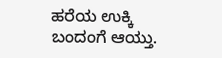ಹರೆಯ ಉಕ್ಕಿ ಬಂದಂಗೆ ಆಯ್ತು.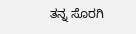ತನ್ನ ಸೊರಗಿ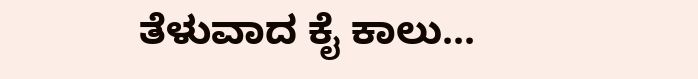ತೆಳುವಾದ ಕೈ ಕಾಲು...